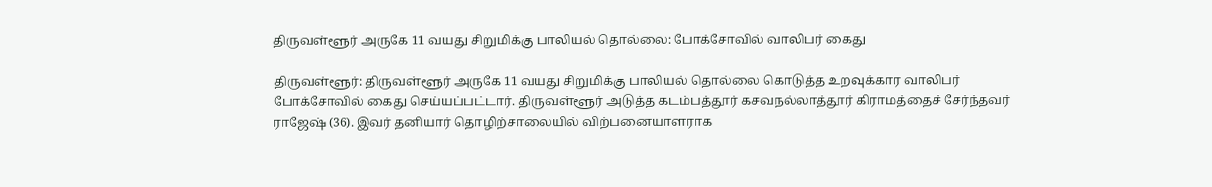திருவள்ளூர் அருகே 11 வயது சிறுமிக்கு பாலியல் தொல்லை: போக்சோவில் வாலிபர் கைது

திருவள்ளூர்: திருவள்ளூர் அருகே 11 வயது சிறுமிக்கு பாலியல் தொல்லை கொடுத்த உறவுக்கார வாலிபர் போக்சோவில் கைது செய்யப்பட்டார். திருவள்ளூர் அடுத்த கடம்பத்தூர் கசவநல்லாத்தூர் கிராமத்தைச் சேர்ந்தவர் ராஜேஷ் (36). இவர் தனியார் தொழிற்சாலையில் விற்பனையாளராக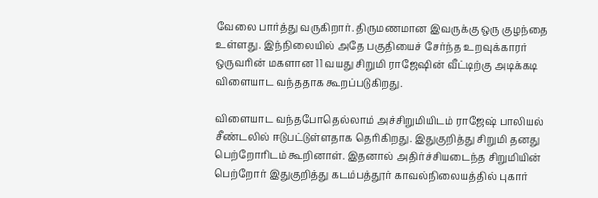வேலை பார்த்து வருகிறார். திருமணமான இவருக்கு ஒரு குழந்தை உள்ளது. இந்நிலையில் அதே பகுதியைச் சேர்ந்த உறவுக்காரர் ஒருவரின் மகளான 11 வயது சிறுமி ராஜேஷின் வீட்டிற்கு அடிக்கடி விளையாட வந்ததாக கூறப்படுகிறது.

விளையாட வந்தபோதெல்லாம் அச்சிறுமியிடம் ராஜேஷ் பாலியல் சீண்டலில் ஈடுபட்டுள்ளதாக தெரிகிறது. இதுகுறித்து சிறுமி தனது பெற்றோரிடம் கூறினாள். இதனால் அதிர்ச்சியடைந்த சிறுமியின் பெற்றோர் இதுகுறித்து கடம்பத்தூர் காவல்நிலையத்தில் புகார்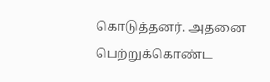கொடுத்தனர். அதனை பெற்றுக்கொண்ட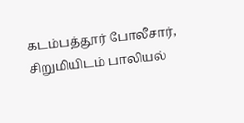கடம்பத்தூர் போலீசார், சிறுமியிடம் பாலியல்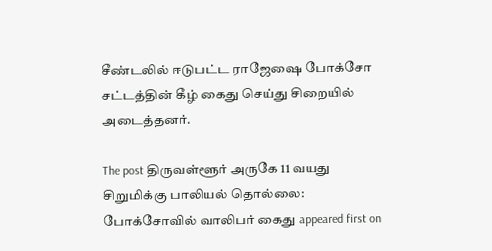சீண்டலில் ஈடுபட்ட ராஜேஷை போக்சோ சட்டத்தின் கீழ் கைது செய்து சிறையில் அடைத்தனர்.

The post திருவள்ளூர் அருகே 11 வயது சிறுமிக்கு பாலியல் தொல்லை: போக்சோவில் வாலிபர் கைது appeared first on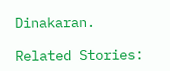Dinakaran.

Related Stories: